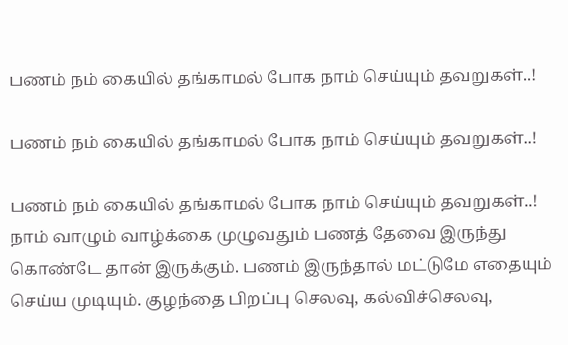பணம் நம் கையில் தங்காமல் போக நாம் செய்யும் தவறுகள்..!

பணம் நம் கையில் தங்காமல் போக நாம் செய்யும் தவறுகள்..!

பணம் நம் கையில் தங்காமல் போக நாம் செய்யும் தவறுகள்..! நாம் வாழும் வாழ்க்கை முழுவதும் பணத் தேவை இருந்து கொண்டே தான் இருக்கும். பணம் இருந்தால் மட்டுமே எதையும் செய்ய முடியும். குழந்தை பிறப்பு செலவு, கல்விச்செலவு,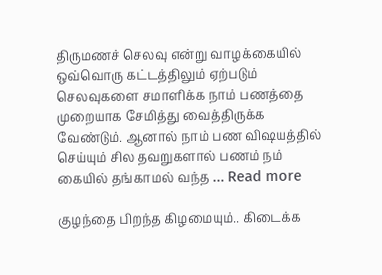திருமணச் செலவு என்று வாழக்கையில் ஒவ்வொரு கட்டத்திலும் ஏற்படும் செலவுகளை சமாளிக்க நாம் பணத்தை முறையாக சேமித்து வைத்திருக்க வேண்டும். ஆனால் நாம் பண விஷயத்தில் செய்யும் சில தவறுகளால் பணம் நம் கையில் தங்காமல் வந்த … Read more

குழந்தை பிறந்த கிழமையும்.. கிடைக்க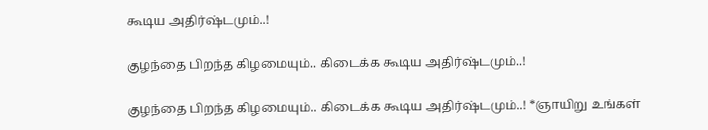கூடிய அதிர்ஷ்டமும்..!

குழந்தை பிறந்த கிழமையும்.. கிடைக்க கூடிய அதிர்ஷ்டமும்..!

குழந்தை பிறந்த கிழமையும்.. கிடைக்க கூடிய அதிர்ஷ்டமும்..! *ஞாயிறு உங்கள்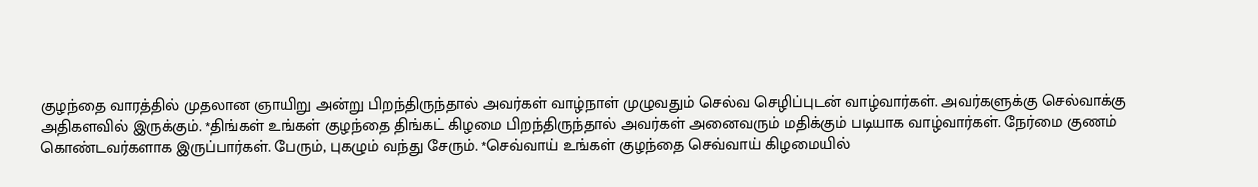குழந்தை வாரத்தில் முதலான ஞாயிறு அன்று பிறந்திருந்தால் அவர்கள் வாழ்நாள் முழுவதும் செல்வ செழிப்புடன் வாழ்வார்கள். அவர்களுக்கு செல்வாக்கு அதிகளவில் இருக்கும். *திங்கள் உங்கள் குழந்தை திங்கட் கிழமை பிறந்திருந்தால் அவர்கள் அனைவரும் மதிக்கும் படியாக வாழ்வார்கள். நேர்மை குணம் கொண்டவர்களாக இருப்பார்கள். பேரும், புகழும் வந்து சேரும். *செவ்வாய் உங்கள் குழந்தை செவ்வாய் கிழமையில்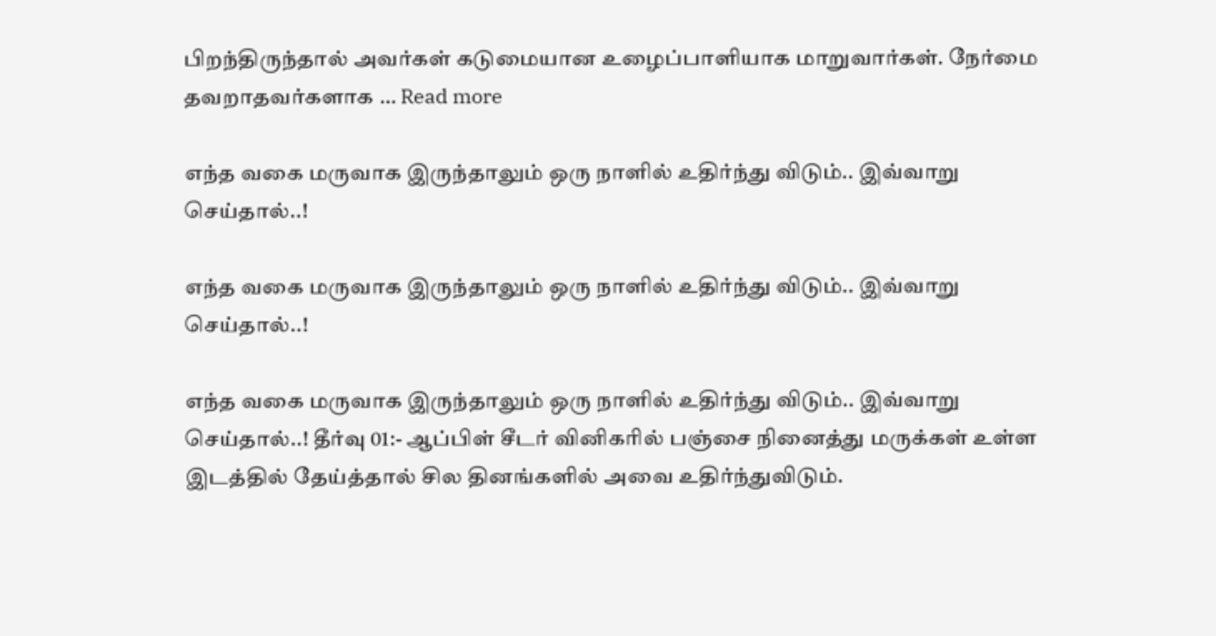பிறந்திருந்தால் அவர்கள் கடுமையான உழைப்பாளியாக மாறுவார்கள். நேர்மை தவறாதவர்களாக … Read more

எந்த வகை மருவாக இருந்தாலும் ஒரு நாளில் உதிர்ந்து விடும்.. இவ்வாறு செய்தால்..!

எந்த வகை மருவாக இருந்தாலும் ஒரு நாளில் உதிர்ந்து விடும்.. இவ்வாறு செய்தால்..!

எந்த வகை மருவாக இருந்தாலும் ஒரு நாளில் உதிர்ந்து விடும்.. இவ்வாறு செய்தால்..! தீர்வு 01:- ஆப்பிள் சீடர் வினிகரில் பஞ்சை நினைத்து மருக்கள் உள்ள இடத்தில் தேய்த்தால் சில தினங்களில் அவை உதிர்ந்துவிடும்.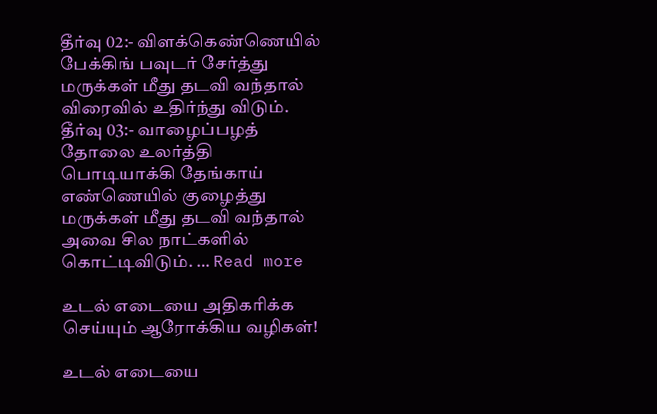தீர்வு 02:- விளக்கெண்ணெயில் பேக்கிங் பவுடர் சேர்த்து மருக்கள் மீது தடவி வந்தால் விரைவில் உதிர்ந்து விடும். தீர்வு 03:- வாழைப்பழத் தோலை உலர்த்தி பொடியாக்கி தேங்காய் எண்ணெயில் குழைத்து மருக்கள் மீது தடவி வந்தால் அவை சில நாட்களில் கொட்டிவிடும். … Read more

உடல் எடையை அதிகரிக்க செய்யும் ஆரோக்கிய வழிகள்!

உடல் எடையை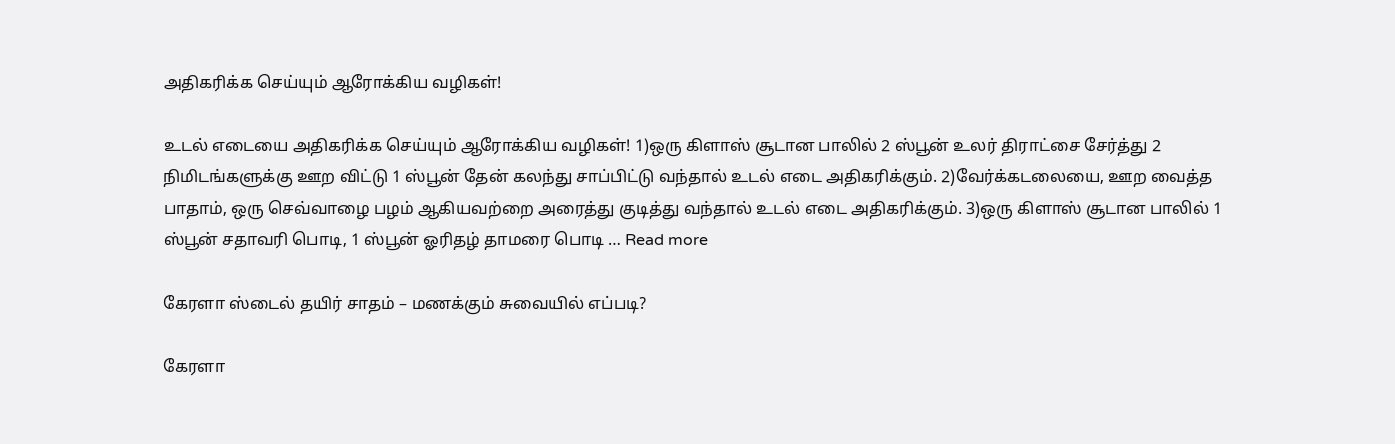அதிகரிக்க செய்யும் ஆரோக்கிய வழிகள்!

உடல் எடையை அதிகரிக்க செய்யும் ஆரோக்கிய வழிகள்! 1)ஒரு கிளாஸ் சூடான பாலில் 2 ஸ்பூன் உலர் திராட்சை சேர்த்து 2 நிமிடங்களுக்கு ஊற விட்டு 1 ஸ்பூன் தேன் கலந்து சாப்பிட்டு வந்தால் உடல் எடை அதிகரிக்கும். 2)வேர்க்கடலையை, ஊற வைத்த பாதாம், ஒரு செவ்வாழை பழம் ஆகியவற்றை அரைத்து குடித்து வந்தால் உடல் எடை அதிகரிக்கும். 3)ஒரு கிளாஸ் சூடான பாலில் 1 ஸ்பூன் சதாவரி பொடி, 1 ஸ்பூன் ஓரிதழ் தாமரை பொடி … Read more

கேரளா ஸ்டைல் தயிர் சாதம் – மணக்கும் சுவையில் எப்படி?

கேரளா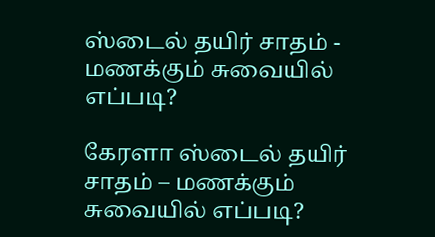ஸ்டைல் தயிர் சாதம் - மணக்கும் சுவையில் எப்படி?

கேரளா ஸ்டைல் தயிர் சாதம் – மணக்கும் சுவையில் எப்படி?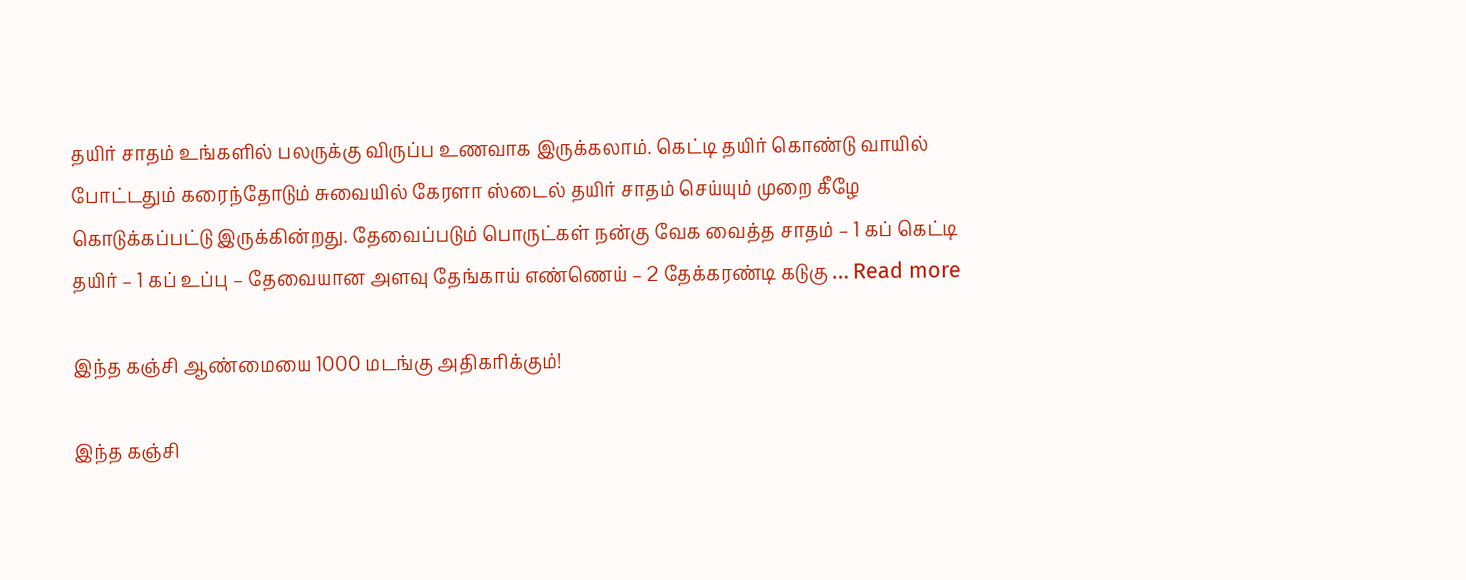தயிர் சாதம் உங்களில் பலருக்கு விருப்ப உணவாக இருக்கலாம். கெட்டி தயிர் கொண்டு வாயில் போட்டதும் கரைந்தோடும் சுவையில் கேரளா ஸ்டைல் தயிர் சாதம் செய்யும் முறை கீழே கொடுக்கப்பட்டு இருக்கின்றது. தேவைப்படும் பொருட்கள் நன்கு வேக வைத்த சாதம் – 1 கப் கெட்டி தயிர் – 1 கப் உப்பு – தேவையான அளவு தேங்காய் எண்ணெய் – 2 தேக்கரண்டி கடுகு … Read more

இந்த கஞ்சி ஆண்மையை 1000 மடங்கு அதிகரிக்கும்!

இந்த கஞ்சி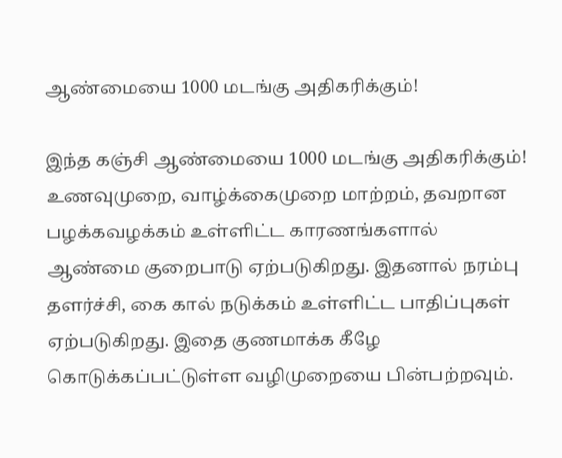ஆண்மையை 1000 மடங்கு அதிகரிக்கும்!

இந்த கஞ்சி ஆண்மையை 1000 மடங்கு அதிகரிக்கும்! உணவுமுறை, வாழ்க்கைமுறை மாற்றம், தவறான பழக்கவழக்கம் உள்ளிட்ட காரணங்களால் ஆண்மை குறைபாடு ஏற்படுகிறது. இதனால் நரம்பு தளர்ச்சி, கை கால் நடுக்கம் உள்ளிட்ட பாதிப்புகள் ஏற்படுகிறது. இதை குணமாக்க கீழே கொடுக்கப்பட்டுள்ள வழிமுறையை பின்பற்றவும்.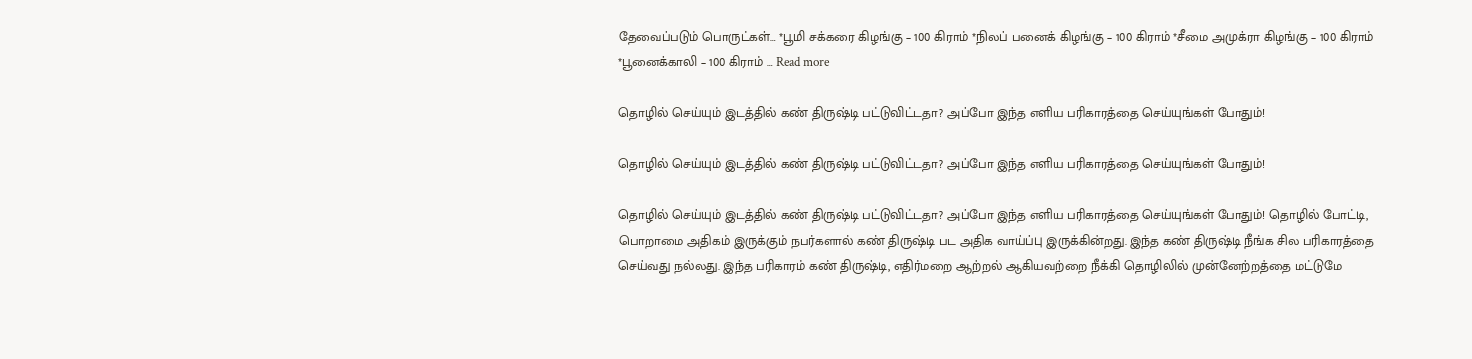தேவைப்படும் பொருட்கள்… *பூமி சக்கரை கிழங்கு – 100 கிராம் *நிலப் பனைக் கிழங்கு – 100 கிராம் *சீமை அமுக்ரா கிழங்கு – 100 கிராம் *பூனைக்காலி – 100 கிராம் … Read more

தொழில் செய்யும் இடத்தில் கண் திருஷ்டி பட்டுவிட்டதா? அப்போ இந்த எளிய பரிகாரத்தை செய்யுங்கள் போதும்!

தொழில் செய்யும் இடத்தில் கண் திருஷ்டி பட்டுவிட்டதா? அப்போ இந்த எளிய பரிகாரத்தை செய்யுங்கள் போதும்!

தொழில் செய்யும் இடத்தில் கண் திருஷ்டி பட்டுவிட்டதா? அப்போ இந்த எளிய பரிகாரத்தை செய்யுங்கள் போதும்! தொழில் போட்டி, பொறாமை அதிகம் இருக்கும் நபர்களால் கண் திருஷ்டி பட அதிக வாய்ப்பு இருக்கின்றது. இந்த கண் திருஷ்டி நீங்க சில பரிகாரத்தை செய்வது நல்லது. இந்த பரிகாரம் கண் திருஷ்டி, எதிர்மறை ஆற்றல் ஆகியவற்றை நீக்கி தொழிலில் முன்னேற்றத்தை மட்டுமே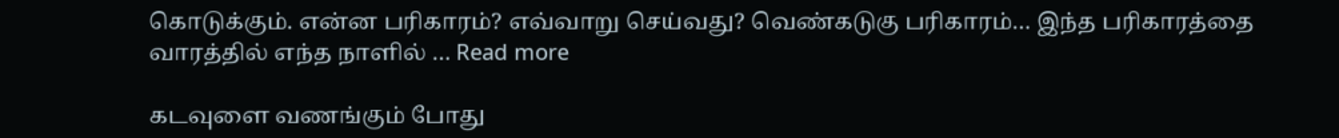கொடுக்கும். என்ன பரிகாரம்? எவ்வாறு செய்வது? வெண்கடுகு பரிகாரம்… இந்த பரிகாரத்தை வாரத்தில் எந்த நாளில் … Read more

கடவுளை வணங்கும் போது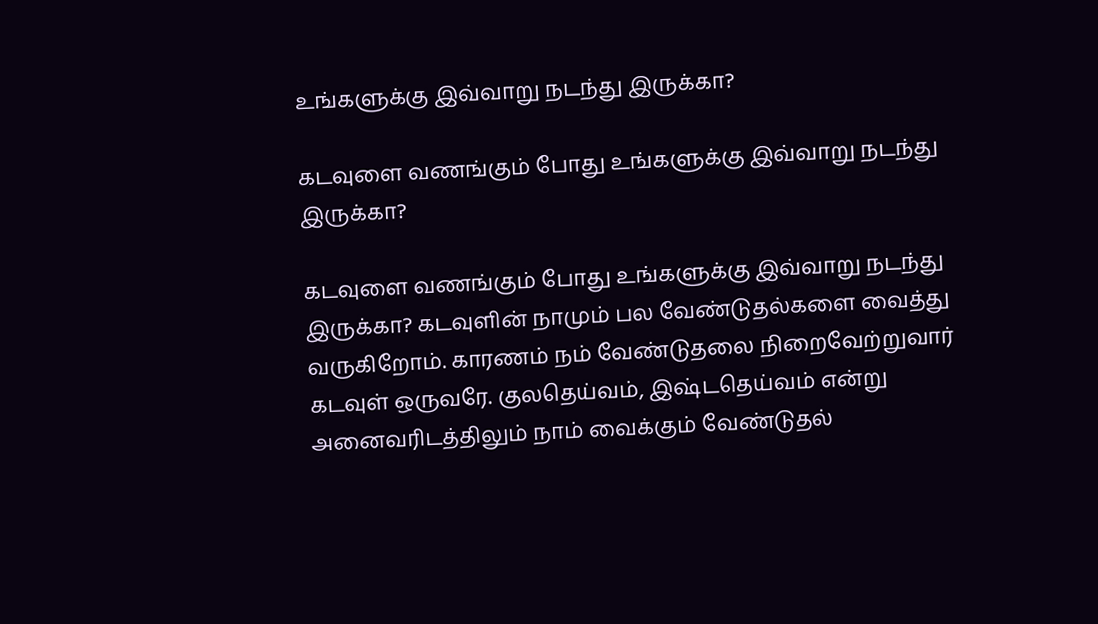உங்களுக்கு இவ்வாறு நடந்து இருக்கா?

கடவுளை வணங்கும் போது உங்களுக்கு இவ்வாறு நடந்து இருக்கா?

கடவுளை வணங்கும் போது உங்களுக்கு இவ்வாறு நடந்து இருக்கா? கடவுளின் நாமும் பல வேண்டுதல்களை வைத்து வருகிறோம். காரணம் நம் வேண்டுதலை நிறைவேற்றுவார் கடவுள் ஒருவரே. குலதெய்வம், இஷ்டதெய்வம் என்று அனைவரிடத்திலும் நாம் வைக்கும் வேண்டுதல்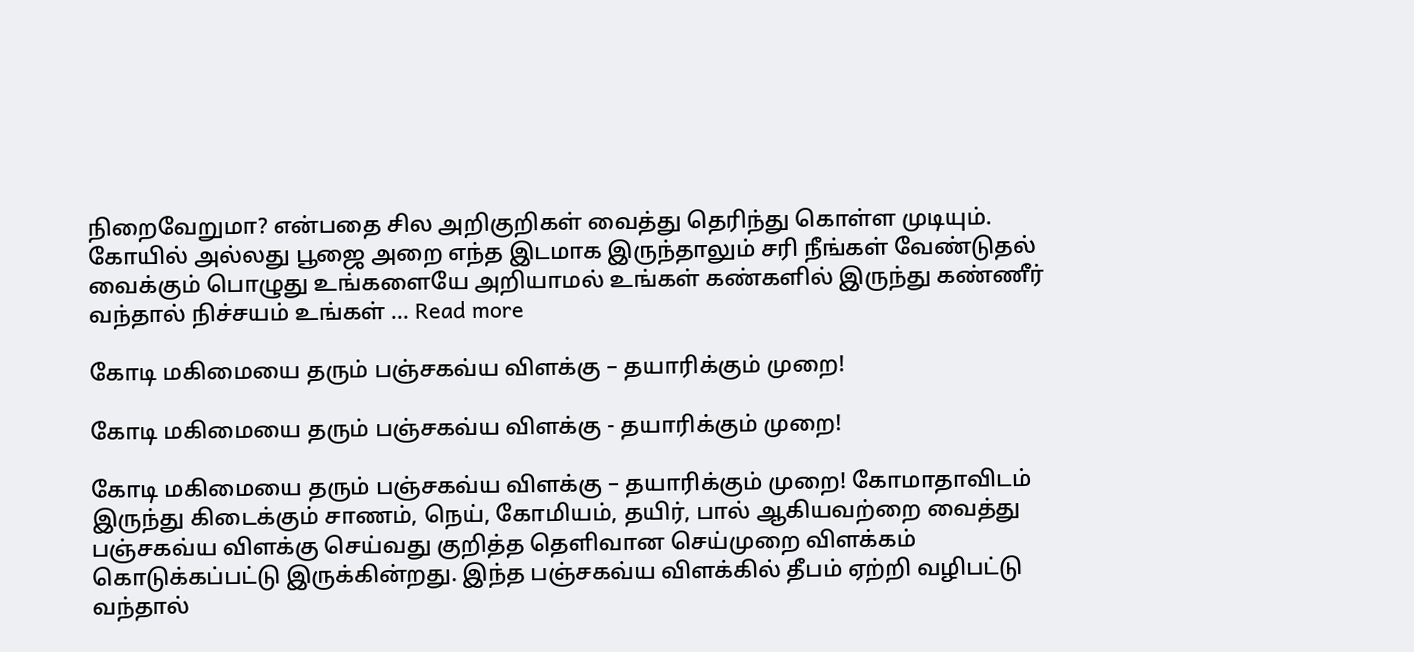நிறைவேறுமா? என்பதை சில அறிகுறிகள் வைத்து தெரிந்து கொள்ள முடியும். கோயில் அல்லது பூஜை அறை எந்த இடமாக இருந்தாலும் சரி நீங்கள் வேண்டுதல் வைக்கும் பொழுது உங்களையே அறியாமல் உங்கள் கண்களில் இருந்து கண்ணீர் வந்தால் நிச்சயம் உங்கள் … Read more

கோடி மகிமையை தரும் பஞ்சகவ்ய விளக்கு – தயாரிக்கும் முறை!

கோடி மகிமையை தரும் பஞ்சகவ்ய விளக்கு - தயாரிக்கும் முறை!

கோடி மகிமையை தரும் பஞ்சகவ்ய விளக்கு – தயாரிக்கும் முறை! கோமாதாவிடம் இருந்து கிடைக்கும் சாணம், நெய், கோமியம், தயிர், பால் ஆகியவற்றை வைத்து பஞ்சகவ்ய விளக்கு செய்வது குறித்த தெளிவான செய்முறை விளக்கம் கொடுக்கப்பட்டு இருக்கின்றது. இந்த பஞ்சகவ்ய விளக்கில் தீபம் ஏற்றி வழிபட்டு வந்தால்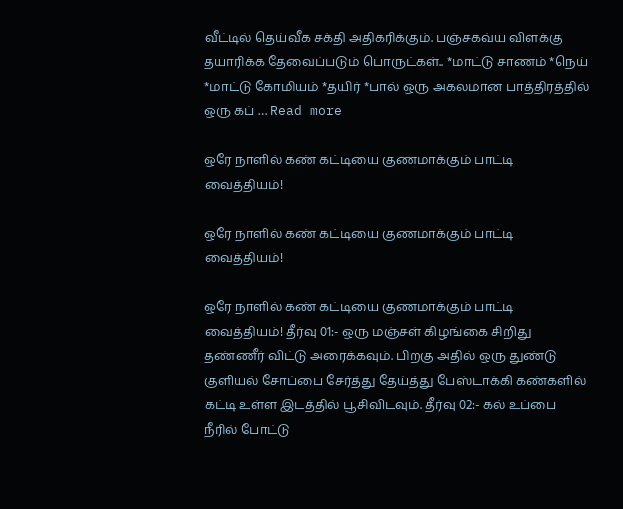வீட்டில் தெய்வீக சக்தி அதிகரிக்கும். பஞ்சகவ்ய விளக்கு தயாரிக்க தேவைப்படும் பொருட்கள்.. *மாட்டு சாணம் *நெய் *மாட்டு கோமியம் *தயிர் *பால் ஒரு அகலமான பாத்திரத்தில் ஒரு கப் … Read more

ஒரே நாளில் கண் கட்டியை குணமாக்கும் பாட்டி வைத்தியம்!

ஒரே நாளில் கண் கட்டியை குணமாக்கும் பாட்டி வைத்தியம்!

ஒரே நாளில் கண் கட்டியை குணமாக்கும் பாட்டி வைத்தியம்! தீர்வு 01:- ஒரு மஞ்சள் கிழங்கை சிறிது தண்ணீர் விட்டு அரைக்கவும். பிறகு அதில் ஒரு துண்டு குளியல் சோப்பை சேர்த்து தேய்த்து பேஸ்டாக்கி கண்களில் கட்டி உள்ள இடத்தில் பூசிவிடவும். தீர்வு 02:- கல் உப்பை நீரில் போட்டு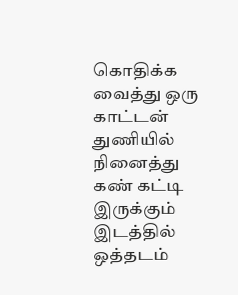கொதிக்க வைத்து ஒரு காட்டன் துணியில் நினைத்து கண் கட்டி இருக்கும் இடத்தில் ஒத்தடம்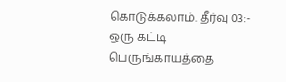கொடுக்கலாம். தீர்வு 03:- ஒரு கட்டி பெருங்காயத்தை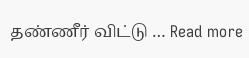தண்ணீர் விட்டு … Read more